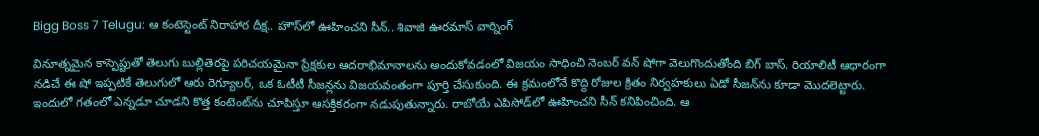Bigg Boss 7 Telugu: ఆ కంటెస్టెంట్ నిరాహార దీక్ష.. హౌస్‌లో ఊహించని సీన్.. శివాజి ఊరమాస్ వార్నింగ్

వినూత్నమైన కాస్పెప్టుతో తెలుగు బుల్లితెరపై పరిచయమైనా ప్రేక్షకుల ఆదరాభిమానాలను అందుకోవడంలో విజయం సాధించి నెంబర్ వన్ షోగా వెలుగొందుతోంది బిగ్ బాస్. రియాలిటీ ఆధారంగా నడిచే ఈ షో ఇప్పటికే తెలుగులో ఆరు రెగ్యూలర్, ఒక ఓటీటీ సీజన్లను విజయవంతంగా పూర్తి చేసుకుంది. ఈ క్రమంలోనే కొద్ది రోజుల క్రితం నిర్వహకులు ఏడో సీజన్‌ను కూడా మొదలెట్టారు. ఇందులో గతంలో ఎన్నడూ చూడని కొత్త కంటెంట్‌ను చూపిస్తూ ఆసక్తికరంగా నడుపుతున్నారు. రాబోయే ఎపిసోడ్‌లో ఊహించని సీన్ కనిపించింది. ఆ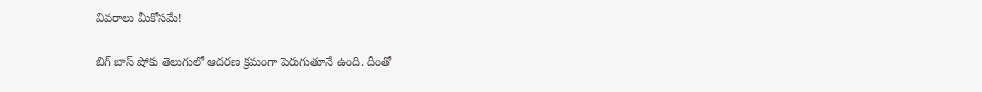వివరాలు మీకోసమే!

బిగ్ బాస్ షోకు తెలుగులో ఆదరణ క్రమంగా పెరుగుతూనే ఉంది. దీంతో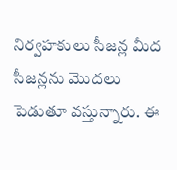నిర్వహకులు సీజన్ల మీద సీజన్లను మొదలు పెడుతూ వస్తున్నారు. ఈ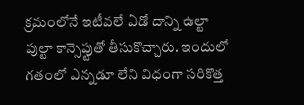క్రమంలోనే ఇటీవలే ఏడో దాన్ని ఉల్టా పుల్టా కాన్సెప్టుతో తీసుకొచ్చారు. ఇందులో గతంలో ఎన్నడూ లేని విధంగా సరికొత్త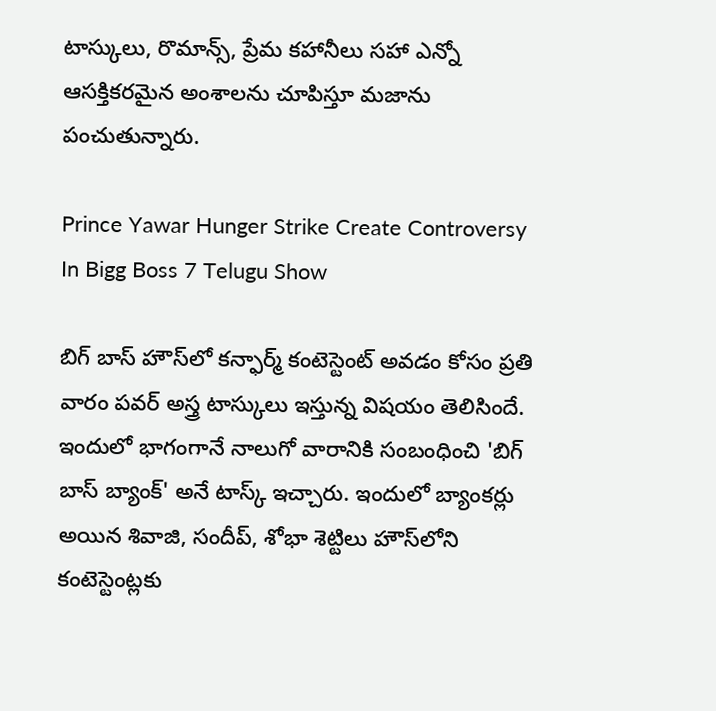టాస్కులు, రొమాన్స్, ప్రేమ కహానీలు సహా ఎన్నో ఆసక్తికరమైన అంశాలను చూపిస్తూ మజాను పంచుతున్నారు.

Prince Yawar Hunger Strike Create Controversy In Bigg Boss 7 Telugu Show

బిగ్ బాస్ హౌస్‌లో కన్ఫార్మ్ కంటెస్టెంట్ అవడం కోసం ప్రతి వారం పవర్ అస్త్ర టాస్కులు ఇస్తున్న విషయం తెలిసిందే. ఇందులో భాగంగానే నాలుగో వారానికి సంబంధించి 'బిగ్ బాస్ బ్యాంక్' అనే టాస్క్ ఇచ్చారు. ఇందులో బ్యాంకర్లు అయిన శివాజి, సందీప్, శోభా శెట్టిలు హౌస్‌లోని కంటెస్టెంట్లకు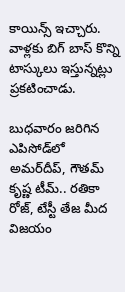కాయిన్స్ ఇచ్చారు. వాళ్లకు బిగ్ బాస్ కొన్ని టాస్కులు ఇస్తున్నట్లు ప్రకటించాడు.

బుధవారం జరిగిన ఎపిసోడ్‌లో అమర్‌దీప్, గౌతమ్ కృష్ణ టీమ్.. రతికా రోజ్, టేస్టీ తేజ మీద విజయం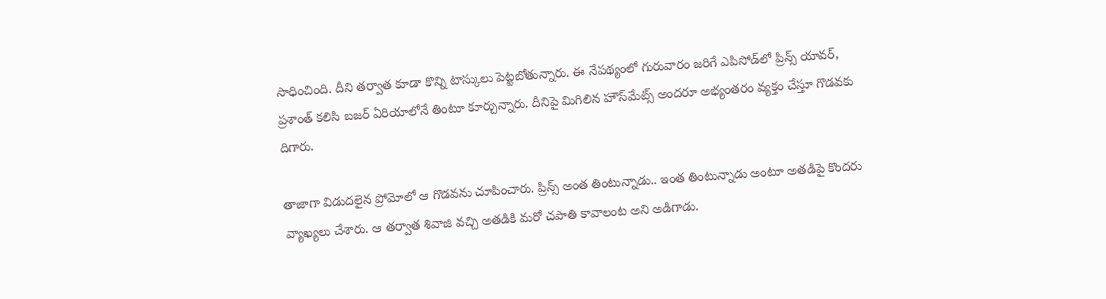సాధించింది. దీని తర్వాత కూడా కొన్ని టాస్కులు పెట్టబోతున్నారు. ఈ నేపథ్యంలో గురువారం జరిగే ఎపిసోడ్‌లో ప్రిన్స్ యావర్, ప్రశాంత్ కలిసి బజర్ ఏరియాలోనే తింటూ కూర్చున్నారు. దీనిపై మిగిలిన హౌస్‌మేట్స్ అందరూ అభ్యంతరం వ్యక్తం చేస్తూ గొడవకు దిగారు.

తాజాగా విడుదలైన ప్రోమోలో ఆ గొడవను చూపించారు. ప్రిన్స్ అంత తింటున్నాడు.. ఇంత తింటున్నాడు అంటూ అతడిపై కొందరు వ్యాఖ్యలు చేశారు. ఆ తర్వాత శివాజి వచ్చి అతడికి మరో చపాతి కావాలంట అని అడిగాడు.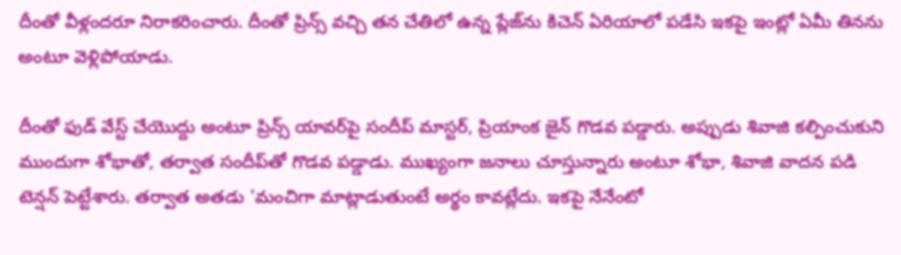దీంతో వీళ్లందరూ నిరాకరించారు. దీంతో ప్రిన్స్ వచ్చి తన చేతిలో ఉన్న ప్లేజ్‌ను కిచెన్ ఏరియాలో పడేసి ఇకపై ఇంట్లో ఏమీ తినను అంటూ వెళ్లిపోయాడు.

దీంతో ఫుడ్ వేస్ట్ చేయొద్దు అంటూ ప్రిన్స్ యావర్‌పై సందీప్ మాస్టర్, ప్రియాంక జైన్ గొడవ పడ్డారు. అప్పుడు శివాజి కల్పించుకుని ముందుగా శోభాతో, తర్వాత సందీప్‌తో గొడవ పడ్డాడు. ముఖ్యంగా జనాలు చూస్తున్నారు అంటూ శోభా, శివాజి వాదన పడి టెన్షన్ పెట్టేశారు. తర్వాత అతడు 'మంచిగా మాట్లాడుతుంటే అర్థం కావట్లేదు. ఇకపై నేనేంటో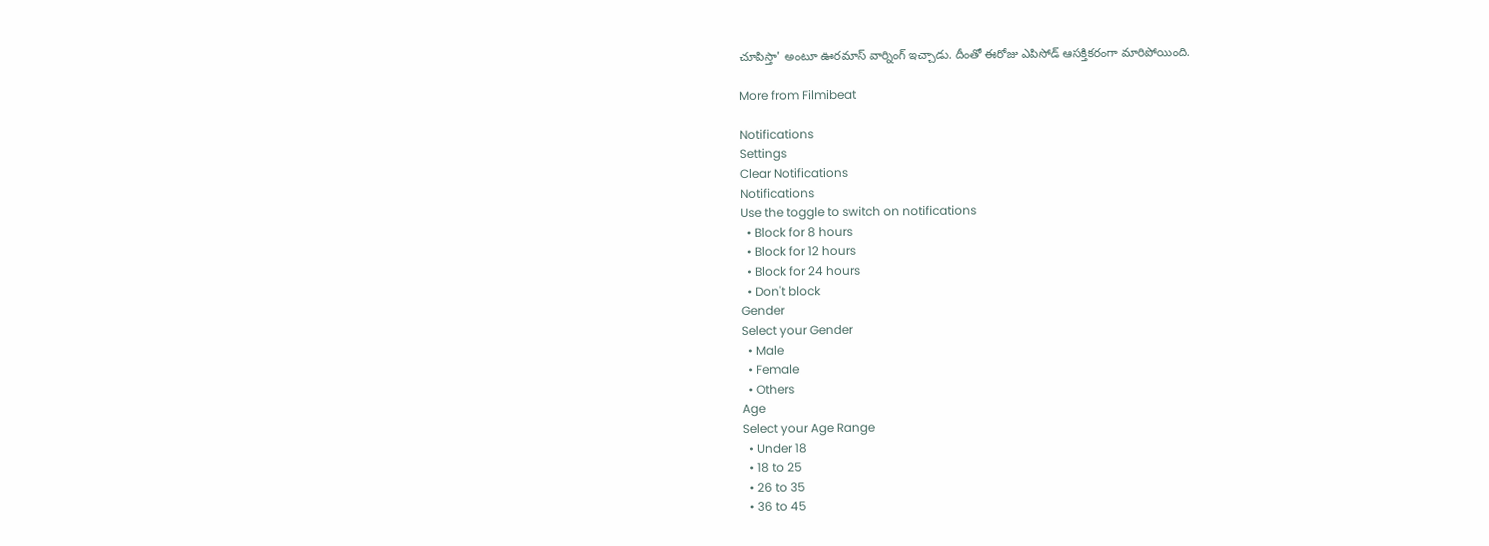చూపిస్తా' అంటూ ఊరమాస్ వార్నింగ్ ఇచ్చాడు. దీంతో ఈరోజు ఎపిసోడ్ ఆసక్తికరంగా మారిపోయింది.

More from Filmibeat

Notifications
Settings
Clear Notifications
Notifications
Use the toggle to switch on notifications
  • Block for 8 hours
  • Block for 12 hours
  • Block for 24 hours
  • Don't block
Gender
Select your Gender
  • Male
  • Female
  • Others
Age
Select your Age Range
  • Under 18
  • 18 to 25
  • 26 to 35
  • 36 to 45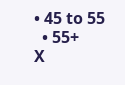• 45 to 55
  • 55+
X